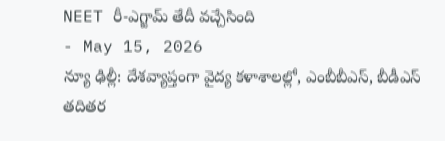NEET రీ-ఎగ్జామ్ తేదీ వచ్చేసింది
- May 15, 2026
న్యూ ఢిల్లీ: దేశవ్యాప్తంగా వైద్య కళాశాలల్లో, ఎంబీబీఎస్, బీడీఎస్ తదితర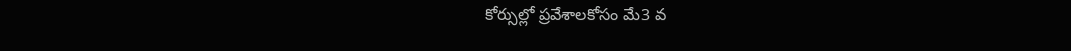కోర్సుల్లో ప్రవేశాలకోసం మే3 వ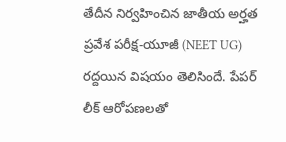తేదీన నిర్వహించిన జాతీయ అర్హత ప్రవేశ పరీక్ష-యూజీ (NEET UG) రద్దయిన విషయం తెలిసిందే. పేపర్ లీక్ ఆరోపణలతో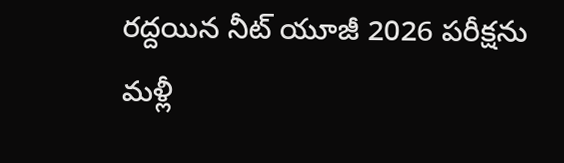రద్దయిన నీట్ యూజీ 2026 పరీక్షను మళ్లీ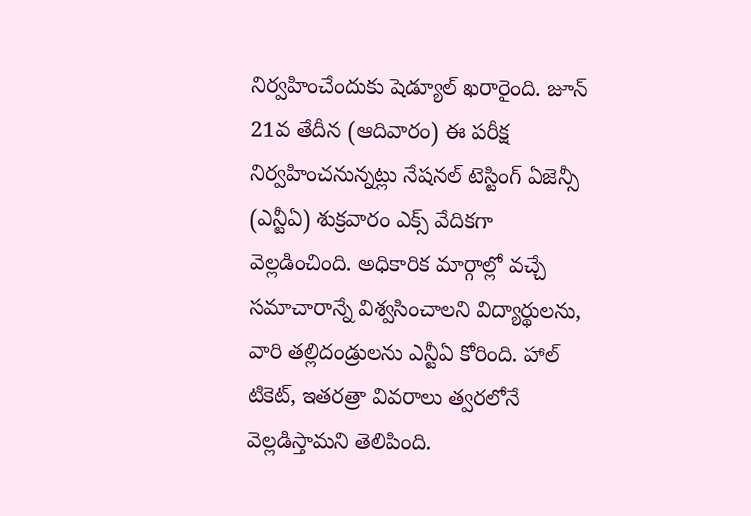నిర్వహించేందుకు షెడ్యూల్ ఖరారైంది. జూన్ 21వ తేదీన (ఆదివారం) ఈ పరీక్ష నిర్వహించనున్నట్లు నేషనల్ టెస్టింగ్ ఏజెన్సీ (ఎన్టీఏ) శుక్రవారం ఎక్స్ వేదికగా వెల్లడించింది. అధికారిక మార్గాల్లో వచ్చే సమాచారాన్నే విశ్వసించాలని విద్యార్థులను, వారి తల్లిదండ్రులను ఎన్టీఏ కోరింది. హాల్ టికెట్, ఇతరత్రా వివరాలు త్వరలోనే వెల్లడిస్తామని తెలిపింది.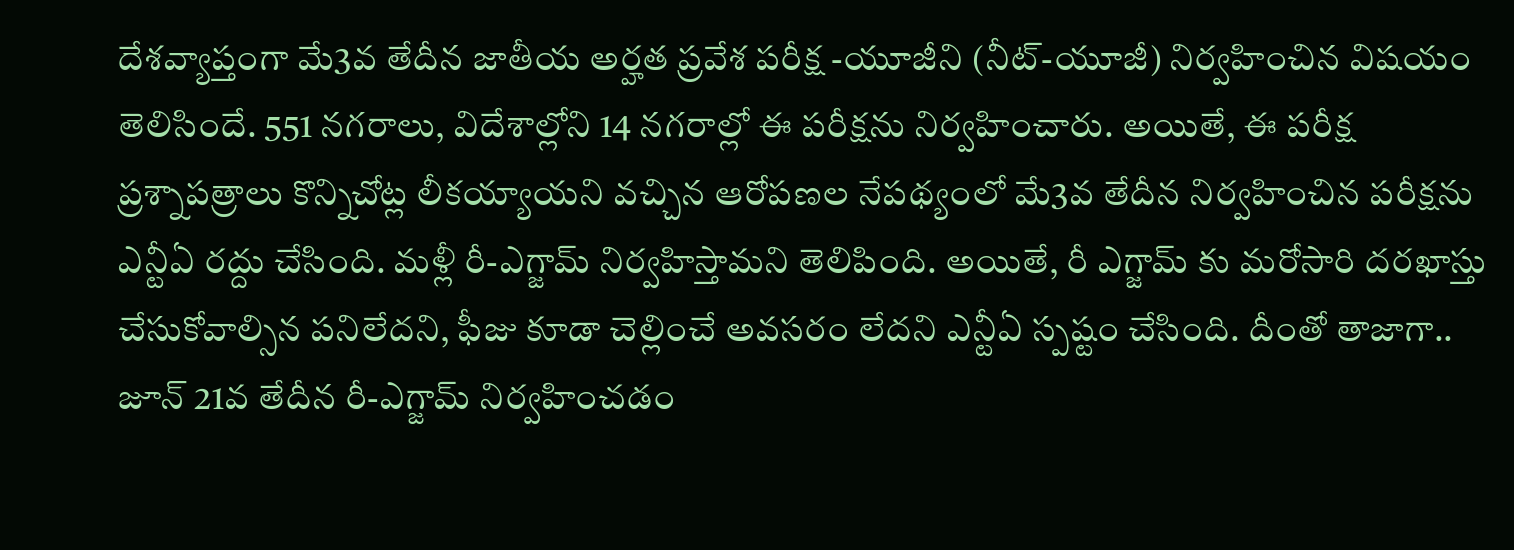దేశవ్యాప్తంగా మే3వ తేదీన జాతీయ అర్హత ప్రవేశ పరీక్ష -యూజీని (నీట్-యూజీ) నిర్వహించిన విషయం తెలిసిందే. 551 నగరాలు, విదేశాల్లోని 14 నగరాల్లో ఈ పరీక్షను నిర్వహించారు. అయితే, ఈ పరీక్ష ప్రశ్నాపత్రాలు కొన్నిచోట్ల లీకయ్యాయని వచ్చిన ఆరోపణల నేపథ్యంలో మే3వ తేదీన నిర్వహించిన పరీక్షను ఎన్టీఏ రద్దు చేసింది. మళ్లీ రీ-ఎగ్జామ్ నిర్వహిస్తామని తెలిపింది. అయితే, రీ ఎగ్జామ్ కు మరోసారి దరఖాస్తు చేసుకోవాల్సిన పనిలేదని, ఫీజు కూడా చెల్లించే అవసరం లేదని ఎన్టీఏ స్పష్టం చేసింది. దీంతో తాజాగా.. జూన్ 21వ తేదీన రీ-ఎగ్జామ్ నిర్వహించడం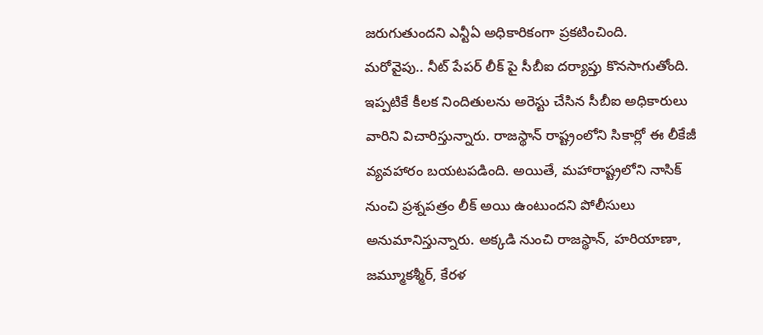జరుగుతుందని ఎన్టీఏ అధికారికంగా ప్రకటించింది.
మరోవైపు.. నీట్ పేపర్ లీక్ పై సీబీఐ దర్యాప్తు కొనసాగుతోంది. ఇప్పటికే కీలక నిందితులను అరెస్టు చేసిన సీబీఐ అధికారులు వారిని విచారిస్తున్నారు. రాజస్థాన్ రాష్ట్రంలోని సికార్లో ఈ లీకేజీ వ్యవహారం బయటపడింది. అయితే, మహారాష్ట్రలోని నాసిక్ నుంచి ప్రశ్నపత్రం లీక్ అయి ఉంటుందని పోలీసులు అనుమానిస్తున్నారు. అక్కడి నుంచి రాజస్థాన్, హరియాణా, జమ్మూకశ్మీర్, కేరళ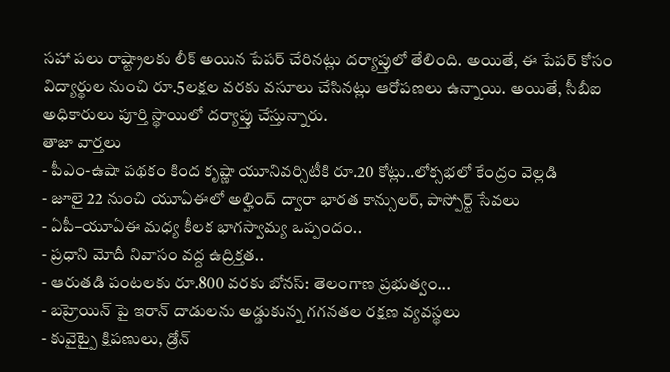సహా పలు రాష్ట్రాలకు లీక్ అయిన పేపర్ చేరినట్లు దర్యాప్తులో తేలింది. అయితే, ఈ పేపర్ కోసం విద్యార్థుల నుంచి రూ.5లక్షల వరకు వసూలు చేసినట్లు ఆరోపణలు ఉన్నాయి. అయితే, సీబీఐ అధికారులు పూర్తి స్థాయిలో దర్యాప్తు చేస్తున్నారు.
తాజా వార్తలు
- పీఎం-ఉషా పథకం కింద కృష్ణా యూనివర్సిటీకి రూ.20 కోట్లు..లోక్సభలో కేంద్రం వెల్లడి
- జూలై 22 నుంచి యూఏఈలో అల్హింద్ ద్వారా భారత కాన్సులర్, పాస్పోర్ట్ సేవలు
- ఏపీ–యూఏఈ మధ్య కీలక భాగస్వామ్య ఒప్పందం..
- ప్రధాని మోదీ నివాసం వద్ద ఉద్రిక్తత..
- ఆరుతడి పంటలకు రూ.800 వరకు బోనస్: తెలంగాణ ప్రభుత్వం...
- బహ్రెయిన్ పై ఇరాన్ దాడులను అడ్డుకున్న గగనతల రక్షణ వ్యవస్థలు
- కువైట్పై క్షిపణులు, డ్రోన్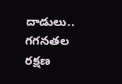దాడులు.. గగనతల రక్షణ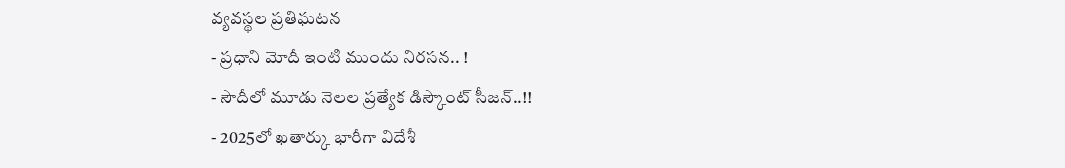వ్యవస్థల ప్రతిఘటన
- ప్రధాని మోదీ ఇంటి ముందు నిరసన.. !
- సౌదీలో మూడు నెలల ప్రత్యేక డిస్కౌంట్ సీజన్..!!
- 2025లో ఖతార్కు భారీగా విదేశీ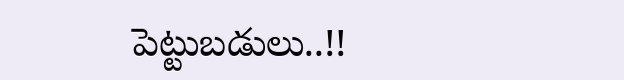పెట్టుబడులు..!!